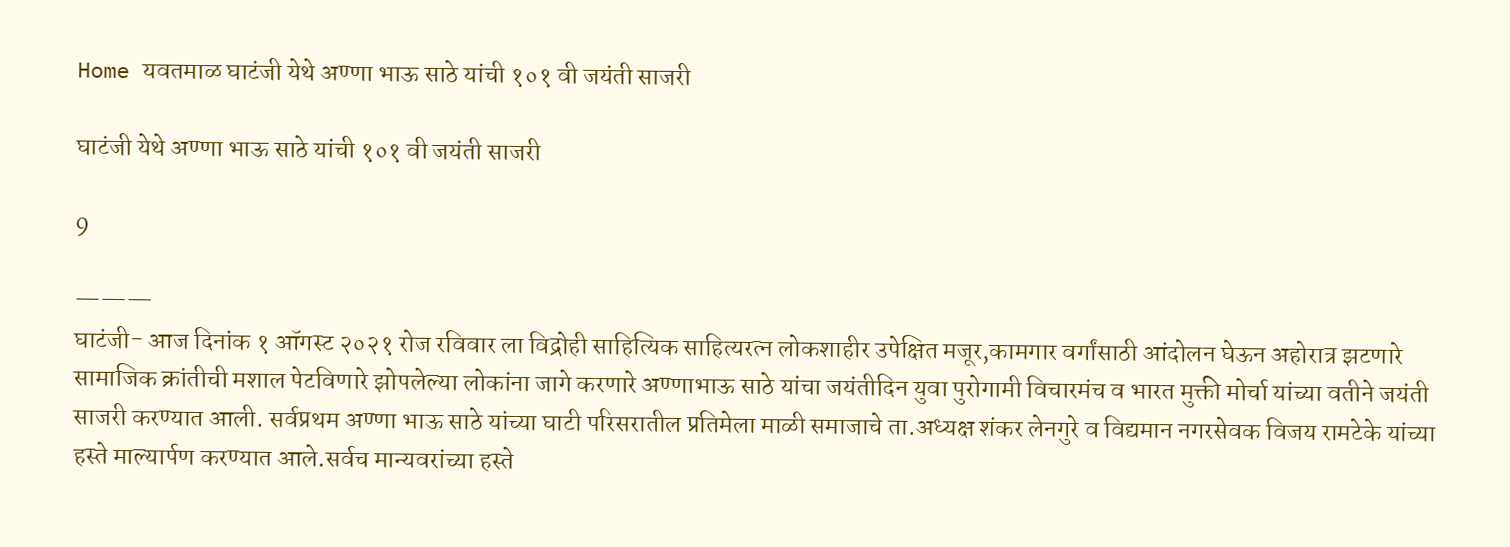Home यवतमाळ घाटंजी येथे अण्णा भाऊ साठे यांची १०१ वी जयंती साजरी

घाटंजी येथे अण्णा भाऊ साठे यांची १०१ वी जयंती साजरी

9

———
घाटंजी- आज दिनांक १ ऑगस्ट २०२१ रोज रविवार ला विद्रोही साहित्यिक साहित्यरत्न लोकशाहीर उपेक्षित मजूर,कामगार वर्गांसाठी आंदोलन घेऊन अहोरात्र झटणारे सामाजिक क्रांतीची मशाल पेटविणारे झोपलेल्या लोकांना जागे करणारे अण्णाभाऊ साठे यांचा जयंतीदिन युवा पुरोगामी विचारमंच व भारत मुक्ती मोर्चा यांच्या वतीने जयंती साजरी करण्यात आली. सर्वप्रथम अण्णा भाऊ साठे यांच्या घाटी परिसरातील प्रतिमेला माळी समाजाचे ता.अध्यक्ष शंकर लेनगुरे व विद्यमान नगरसेवक विजय रामटेके यांच्या हस्ते माल्यार्पण करण्यात आले.सर्वच मान्यवरांच्या हस्ते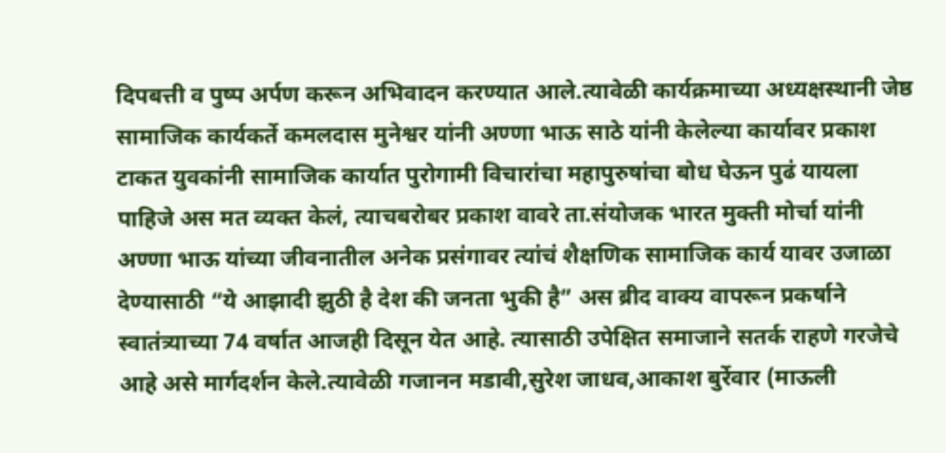दिपबत्ती व पुष्प अर्पण करून अभिवादन करण्यात आले.त्यावेळी कार्यक्रमाच्या अध्यक्षस्थानी जेष्ठ सामाजिक कार्यकर्ते कमलदास मुनेश्वर यांनी अण्णा भाऊ साठे यांनी केलेल्या कार्यावर प्रकाश टाकत युवकांनी सामाजिक कार्यात पुरोगामी विचारांचा महापुरुषांचा बोध घेऊन पुढं यायला पाहिजे अस मत व्यक्त केलं, त्याचबरोबर प्रकाश वावरे ता.संयोजक भारत मुक्ती मोर्चा यांनी अण्णा भाऊ यांच्या जीवनातील अनेक प्रसंगावर त्यांचं शैक्षणिक सामाजिक कार्य यावर उजाळा देण्यासाठी “ये आझादी झुठी है देश की जनता भुकी है” अस ब्रीद वाक्य वापरून प्रकर्षाने स्वातंत्र्याच्या 74 वर्षात आजही दिसून येत आहे. त्यासाठी उपेक्षित समाजाने सतर्क राहणे गरजेचे आहे असे मार्गदर्शन केले.त्यावेळी गजानन मडावी,सुरेश जाधव,आकाश बुर्रेवार (माऊली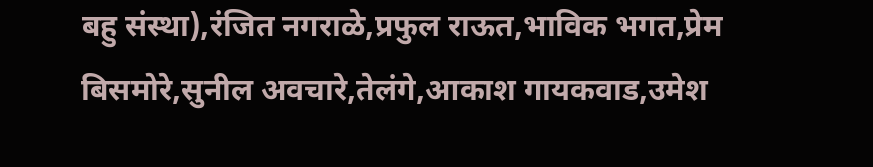बहु संस्था),रंजित नगराळे,प्रफुल राऊत,भाविक भगत,प्रेम बिसमोरे,सुनील अवचारे,तेलंगे,आकाश गायकवाड,उमेश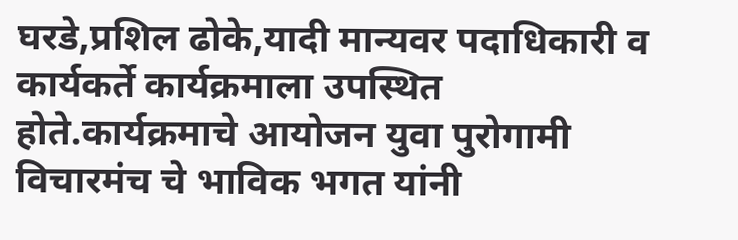घरडे,प्रशिल ढोके,यादी मान्यवर पदाधिकारी व कार्यकर्ते कार्यक्रमाला उपस्थित होते.कार्यक्रमाचे आयोजन युवा पुरोगामी विचारमंच चे भाविक भगत यांनी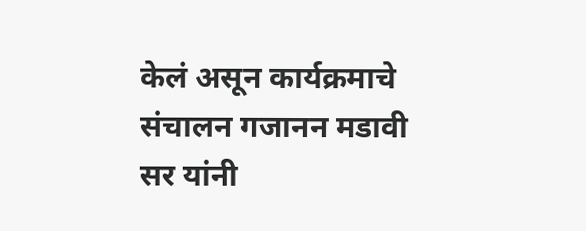केलं असून कार्यक्रमाचे संचालन गजानन मडावी सर यांनी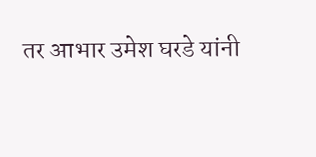तर आभार उमेश घरडे यांनी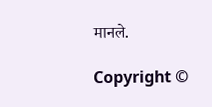मानले.

Copyright ©